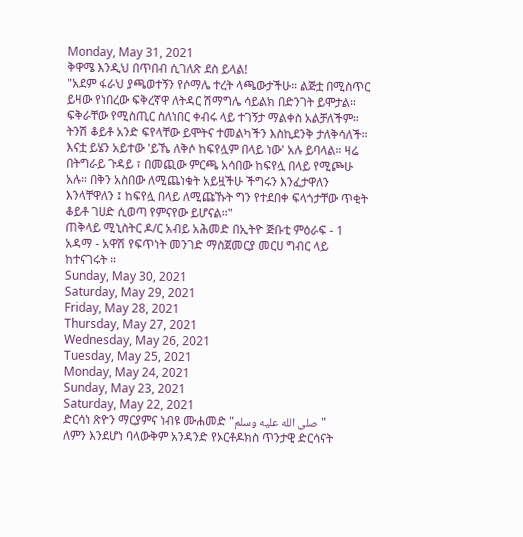Monday, May 31, 2021
ቅዋሜ እንዲህ በጥበብ ሲገለጽ ደስ ይላል!
"አደም ፋራህ ያጫወተኝን የሶማሌ ተረት ላጫውታችሁ። ልጅቷ በሚስጥር ይዛው የነበረው ፍቅረኛዋ ለትዳር ሽማግሌ ሳይልክ በድንገት ይሞታል። ፍቅራቸው የሚስጢር ስለነበር ቀብሩ ላይ ተገኝታ ማልቀስ አልቻለችም። ትንሽ ቆይቶ አንድ ፍየላቸው ይሞትና ተመልካችን እስኪደንቅ ታለቅሳለች። እናቷ ይሄን አይተው 'ይኼ ለቅሶ ከፍየሏም በላይ ነው' አሉ ይባላል። ዛሬ በትግራይ ጉዳይ ፣ በመጪው ምርጫ አሳበው ከፍየሏ በላይ የሚጮሁ አሉ። በቅን አስበው ለሚጨነቁት አይዟችሁ ችግሩን እንፈታዋለን እንላቸዋለን ፤ ከፍየሏ በላይ ለሚጩኹት ግን የተደበቀ ፍላጎታቸው ጥቂት ቆይቶ ገሀድ ሲወጣ የምናየው ይሆናል።"
ጠቅላይ ሚኒስትር ዶ/ር አብይ አሕመድ በኢትዮ ጅቡቲ ምዕራፍ - 1 አዳማ - አዋሽ የፍጥነት መንገድ ማስጀመርያ መርሀ ግብር ላይ ከተናገሩት ።
Sunday, May 30, 2021
Saturday, May 29, 2021
Friday, May 28, 2021
Thursday, May 27, 2021
Wednesday, May 26, 2021
Tuesday, May 25, 2021
Monday, May 24, 2021
Sunday, May 23, 2021
Saturday, May 22, 2021
ድርሳነ ጽዮን ማርያምና ነብዩ ሙሐመድ "صلى الله عليه وسلم"
ለምን እንደሆነ ባላውቅም አንዳንድ የኦርቶዶክስ ጥንታዊ ድርሳናት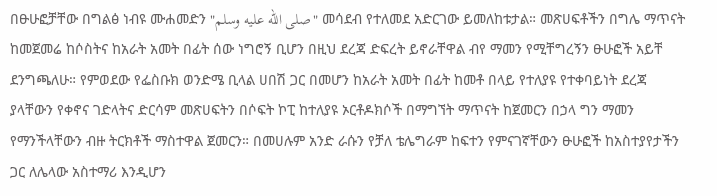በፁሁፎቻቸው በግልፅ ነብዩ ሙሐመድን "صلى الله عليه وسلم" መሳደብ የተለመደ አድርገው ይመለከቱታል። መጽሀፍቶችን በግሌ ማጥናት ከመጀመሬ ከሶስትና ከአራት አመት በፊት ሰው ነግሮኝ ቢሆን በዚህ ደረጃ ድፍረት ይኖራቸዋል ብየ ማመን የሚቸግረኝን ፁሁፎች አይቸ ደንግጫለሁ። የምወደው የፌስቡክ ወንድሜ ቢላል ሀበሽ ጋር በመሆን ከአራት አመት በፊት ከመቶ በላይ የተለያዩ የተቀባይነት ደረጃ ያላቸውን የቀኖና ገድላትና ድርሳም መጽሀፍትን በሶፍት ኮፒ ከተለያዩ ኦርቶዶክሶች በማግኘት ማጥናት ከጀመርን በኃላ ግን ማመን የማንችላቸውን ብዙ ትርክቶች ማስተዋል ጀመርን። በመሀሉም አንድ ራሱን የቻለ ቴሌግራም ከፍተን የምናገኛቸውን ፁሁፎች ከአስተያየታችን ጋር ለሌላው አስተማሪ እንዲሆን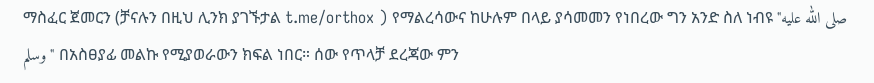ማስፈር ጀመርን (ቻናሉን በዚህ ሊንክ ያገኙታል t.me/orthox ) የማልረሳውና ከሁሉም በላይ ያሳመመን የነበረው ግን አንድ ስለ ነብዩ "صلى الله عليه وسلم" በአስፀያፊ መልኩ የሚያወራውን ክፍል ነበር። ሰው የጥላቻ ደረጃው ምን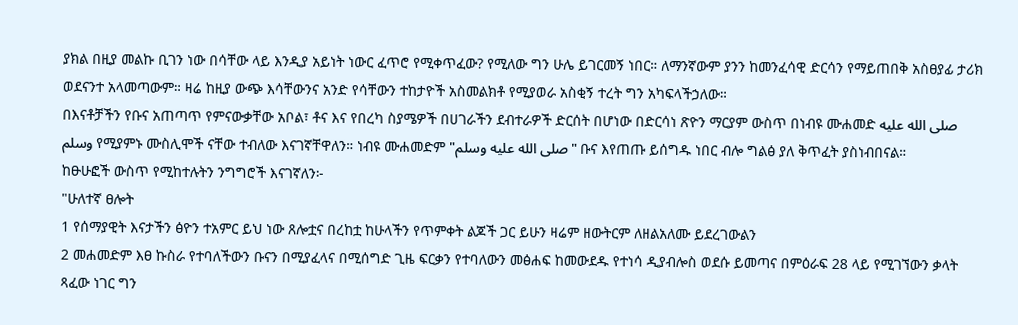ያክል በዚያ መልኩ ቢገን ነው በሳቸው ላይ እንዲያ አይነት ነውር ፈጥሮ የሚቀጥፈው? የሚለው ግን ሁሌ ይገርመኝ ነበር። ለማንኛውም ያንን ከመንፈሳዊ ድርሳን የማይጠበቅ አስፀያፊ ታሪክ ወደናንተ አላመጣውም። ዛሬ ከዚያ ውጭ እሳቸውንና አንድ የሳቸውን ተከታዮች አስመልክቶ የሚያወራ አስቂኝ ተረት ግን አካፍላችኃለው።
በእናቶቻችን የቡና አጠጣጥ የምናውቃቸው አቦል፣ ቶና እና የበረካ ስያሜዎች በሀገራችን ደብተራዎች ድርሰት በሆነው በድርሳነ ጽዮን ማርያም ውስጥ በነብዩ ሙሐመድ صلى الله عليه وسلم የሚያምኑ ሙስሊሞች ናቸው ተብለው እናገኛቸዋለን። ነብዩ ሙሐመድም "صلى الله عليه وسلم" ቡና እየጠጡ ይሰግዱ ነበር ብሎ ግልፅ ያለ ቅጥፈት ያስነብበናል።
ከፁሁፎች ውስጥ የሚከተሉትን ንግግሮች እናገኛለን፦
"ሁለተኛ ፀሎት
1 የሰማያዊት እናታችን ፅዮን ተአምር ይህ ነው ጸሎቷና በረከቷ ከሁላችን የጥምቀት ልጆች ጋር ይሁን ዛሬም ዘውትርም ለዘልአለሙ ይደረገውልን
2 መሐመድም እፀ ኩስራ የተባለችውን ቡናን በሚያፈላና በሚሰግድ ጊዜ ፍርቃን የተባለውን መፅሐፍ ከመውደዱ የተነሳ ዲያብሎስ ወደሱ ይመጣና በምዕራፍ 28 ላይ የሚገኘውን ቃላት ጻፈው ነገር ግን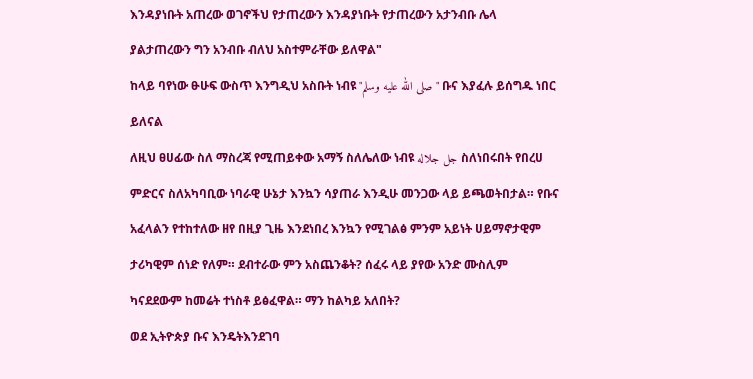እንዳያነቡት አጠረው ወገኖችህ የታጠረውን እንዳያነቡት የታጠረውን አታንብቡ ሌላ ያልታጠረውን ግን አንብቡ ብለህ አስተምራቸው ይለዋል"
ከላይ ባየነው ፁሁፍ ውስጥ እንግዲህ አስቡት ነብዩ "صلى الله عليه وسلم" ቡና እያፈሉ ይሰግዱ ነበር ይለናል
ለዚህ ፀሀፊው ስለ ማስረጃ የሚጠይቀው አማኝ ስለሌለው ነብዩ جل جلاله ስለነበሩበት የበረሀ ምድርና ስለአካባቢው ነባራዊ ሁኔታ እንኳን ሳያጠራ እንዲሁ መንጋው ላይ ይጫወትበታል። የቡና አፈላልን የተከተለው ዘየ በዚያ ጊዜ እንደነበረ እንኳን የሚገልፅ ምንም አይነት ሀይማኖታዊም ታሪካዊም ሰነድ የለም። ደብተራው ምን አስጨንቆት? ሰፈሩ ላይ ያየው አንድ ሙስሊም ካናደደውም ከመሬት ተነስቶ ይፅፈዋል። ማን ከልካይ አለበት?
ወደ ኢትዮጵያ ቡና እንዴትእንደገባ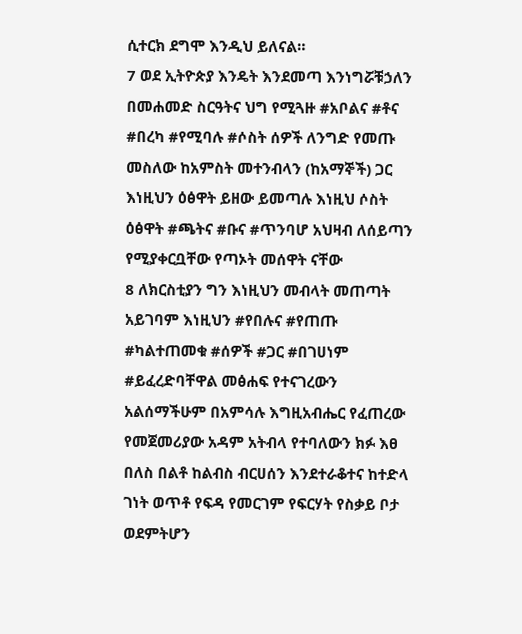ሲተርክ ደግሞ እንዲህ ይለናል።
7 ወደ ኢትዮጵያ እንዴት እንደመጣ እንነግሯቹኃለን በመሐመድ ስርዓትና ህግ የሚጓዙ #አቦልና #ቶና #በረካ #የሚባሉ #ሶስት ሰዎች ለንግድ የመጡ መስለው ከአምስት መተንብላን (ከአማኞች) ጋር እነዚህን ዕፅዋት ይዘው ይመጣሉ እነዚህ ሶስት ዕፅዋት #ጫትና #ቡና #ጥንባሆ አህዛብ ለሰይጣን የሚያቀርቧቸው የጣኦት መሰዋት ናቸው
8 ለክርስቲያን ግን እነዚህን መብላት መጠጣት አይገባም እነዚህን #የበሉና #የጠጡ #ካልተጠመቁ #ሰዎች #ጋር #በገሀነም #ይፈረድባቸዋል መፅሐፍ የተናገረውን አልሰማችሁም በአምሳሉ እግዚአብሔር የፈጠረው የመጀመሪያው አዳም አትብላ የተባለውን ክፉ እፀ በለስ በልቶ ከልብስ ብርሀሰን እንደተራቆተና ከተድላ ገነት ወጥቶ የፍዳ የመርገም የፍርሃት የስቃይ ቦታ ወደምትሆን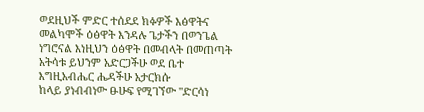ወደዚህች ምድር ተሰደደ ክፉዎች እፅዋትና መልካሞች ዕፅዋት እንዳሉ ጌታችን በወንጌል ነግሮናል እነዚህን ዕፅዋት በመብላት በመጠጣት አትሳቱ ይህንም አድርጋችሁ ወደ ቤተ እግዚአብሔር ሔዳችሁ አታርክሱ
ከላይ ያነብብነው ፁሁፍ የሚገኘው "ድርሳነ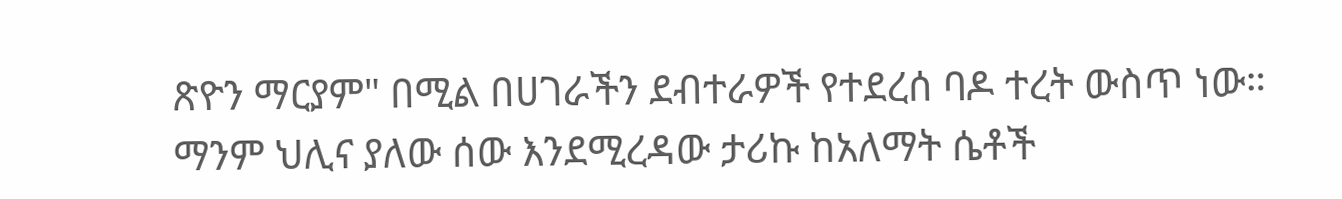ጽዮን ማርያም" በሚል በሀገራችን ደብተራዎች የተደረሰ ባዶ ተረት ውስጥ ነው። ማንም ህሊና ያለው ሰው እንደሚረዳው ታሪኩ ከአለማት ሴቶች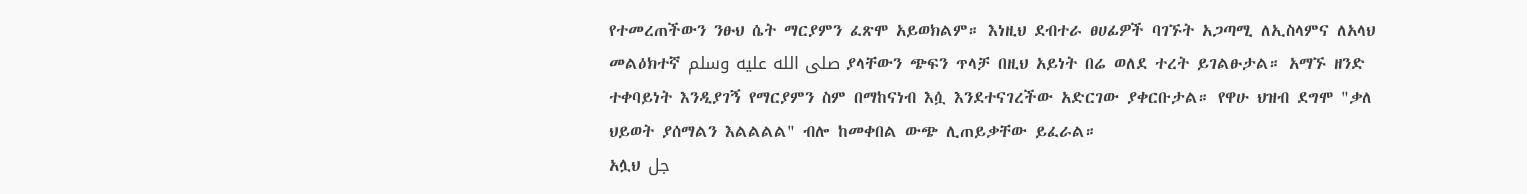የተመረጠችውን ንፁህ ሴት ማርያምን ፈጽሞ አይወክልም። እነዚህ ደብተራ ፀሀፊዎች ባገኙት አጋጣሚ ለኢስላምና ለአላህ መልዕክተኛ صلى الله عليه وسلم ያላቸውን ጭፍን ጥላቻ በዚህ አይነት በሬ ወለደ ተረት ይገልፁታል። አማኙ ዘንድ ተቀባይነት እንዲያገኝ የማርያምን ስም በማከናነብ እሷ እንደተናገረችው አድርገው ያቀርቡታል። የዋሁ ህዝብ ደግሞ "ቃለ ህይወት ያሰማልን እልልልል" ብሎ ከመቀበል ውጭ ሊጠይቃቸው ይፈራል።
አሏህ جل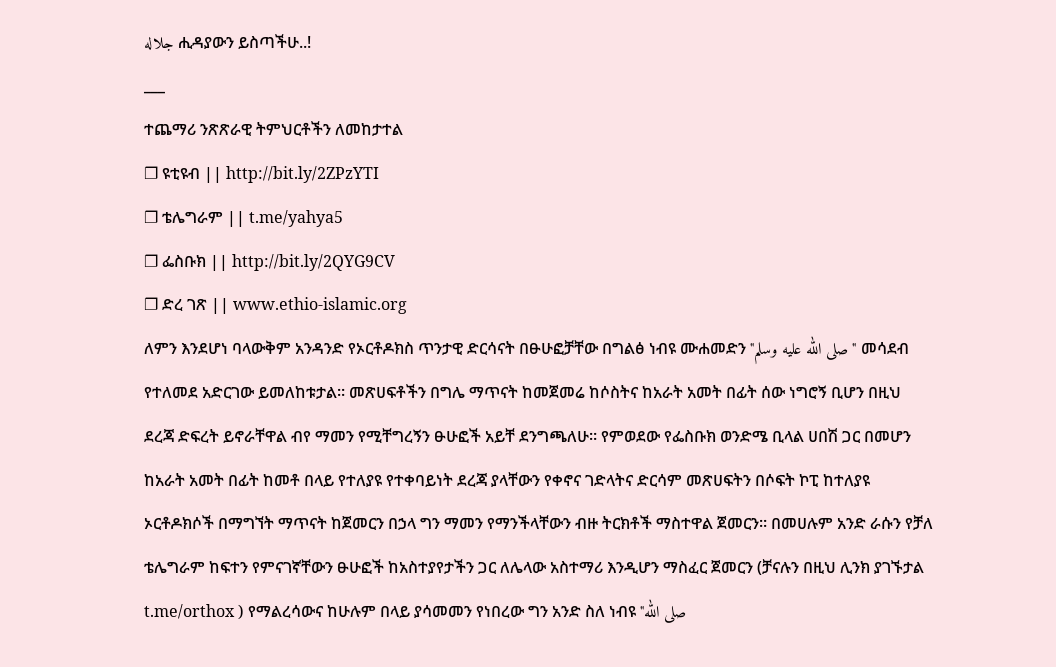جلاله ሒዳያውን ይስጣችሁ..!
___
ተጨማሪ ንጽጽራዊ ትምህርቶችን ለመከታተል
❐ ዩቲዩብ || http://bit.ly/2ZPzYTI
❐ ቴሌግራም || t.me/yahya5
❐ ፌስቡክ || http://bit.ly/2QYG9CV
❐ ድረ ገጽ || www.ethio-islamic.org
ለምን እንደሆነ ባላውቅም አንዳንድ የኦርቶዶክስ ጥንታዊ ድርሳናት በፁሁፎቻቸው በግልፅ ነብዩ ሙሐመድን "صلى الله عليه وسلم" መሳደብ የተለመደ አድርገው ይመለከቱታል። መጽሀፍቶችን በግሌ ማጥናት ከመጀመሬ ከሶስትና ከአራት አመት በፊት ሰው ነግሮኝ ቢሆን በዚህ ደረጃ ድፍረት ይኖራቸዋል ብየ ማመን የሚቸግረኝን ፁሁፎች አይቸ ደንግጫለሁ። የምወደው የፌስቡክ ወንድሜ ቢላል ሀበሽ ጋር በመሆን ከአራት አመት በፊት ከመቶ በላይ የተለያዩ የተቀባይነት ደረጃ ያላቸውን የቀኖና ገድላትና ድርሳም መጽሀፍትን በሶፍት ኮፒ ከተለያዩ ኦርቶዶክሶች በማግኘት ማጥናት ከጀመርን በኃላ ግን ማመን የማንችላቸውን ብዙ ትርክቶች ማስተዋል ጀመርን። በመሀሉም አንድ ራሱን የቻለ ቴሌግራም ከፍተን የምናገኛቸውን ፁሁፎች ከአስተያየታችን ጋር ለሌላው አስተማሪ እንዲሆን ማስፈር ጀመርን (ቻናሉን በዚህ ሊንክ ያገኙታል t.me/orthox ) የማልረሳውና ከሁሉም በላይ ያሳመመን የነበረው ግን አንድ ስለ ነብዩ "صلى الله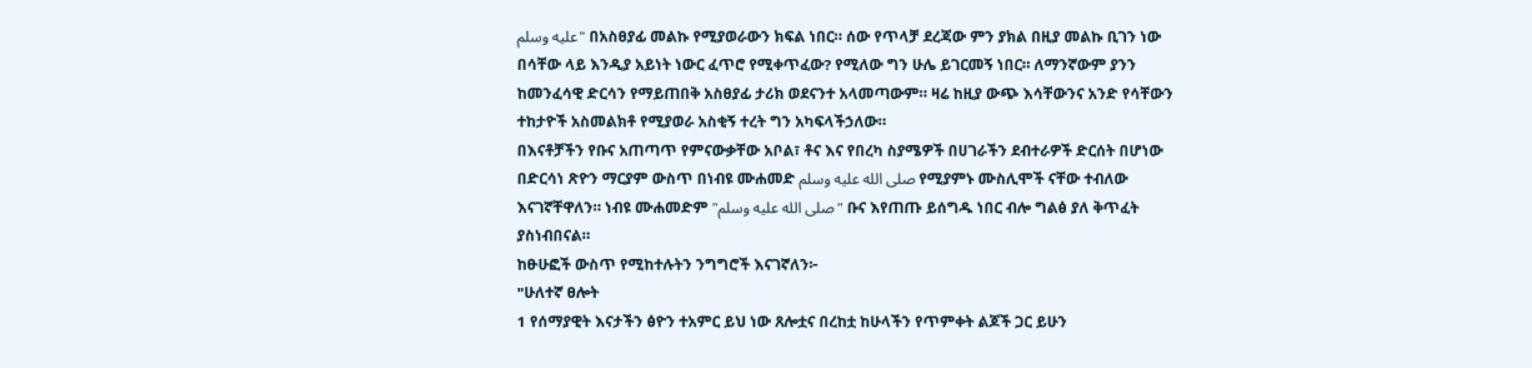عليه وسلم" በአስፀያፊ መልኩ የሚያወራውን ክፍል ነበር። ሰው የጥላቻ ደረጃው ምን ያክል በዚያ መልኩ ቢገን ነው በሳቸው ላይ እንዲያ አይነት ነውር ፈጥሮ የሚቀጥፈው? የሚለው ግን ሁሌ ይገርመኝ ነበር። ለማንኛውም ያንን ከመንፈሳዊ ድርሳን የማይጠበቅ አስፀያፊ ታሪክ ወደናንተ አላመጣውም። ዛሬ ከዚያ ውጭ እሳቸውንና አንድ የሳቸውን ተከታዮች አስመልክቶ የሚያወራ አስቂኝ ተረት ግን አካፍላችኃለው።
በእናቶቻችን የቡና አጠጣጥ የምናውቃቸው አቦል፣ ቶና እና የበረካ ስያሜዎች በሀገራችን ደብተራዎች ድርሰት በሆነው በድርሳነ ጽዮን ማርያም ውስጥ በነብዩ ሙሐመድ صلى الله عليه وسلم የሚያምኑ ሙስሊሞች ናቸው ተብለው እናገኛቸዋለን። ነብዩ ሙሐመድም "صلى الله عليه وسلم" ቡና እየጠጡ ይሰግዱ ነበር ብሎ ግልፅ ያለ ቅጥፈት ያስነብበናል።
ከፁሁፎች ውስጥ የሚከተሉትን ንግግሮች እናገኛለን፦
"ሁለተኛ ፀሎት
1 የሰማያዊት እናታችን ፅዮን ተአምር ይህ ነው ጸሎቷና በረከቷ ከሁላችን የጥምቀት ልጆች ጋር ይሁን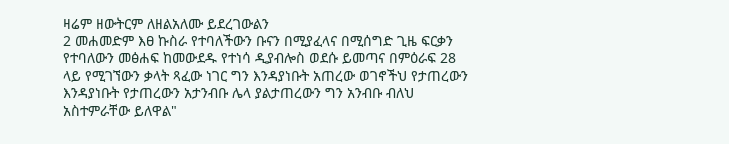ዛሬም ዘውትርም ለዘልአለሙ ይደረገውልን
2 መሐመድም እፀ ኩስራ የተባለችውን ቡናን በሚያፈላና በሚሰግድ ጊዜ ፍርቃን የተባለውን መፅሐፍ ከመውደዱ የተነሳ ዲያብሎስ ወደሱ ይመጣና በምዕራፍ 28 ላይ የሚገኘውን ቃላት ጻፈው ነገር ግን እንዳያነቡት አጠረው ወገኖችህ የታጠረውን እንዳያነቡት የታጠረውን አታንብቡ ሌላ ያልታጠረውን ግን አንብቡ ብለህ አስተምራቸው ይለዋል"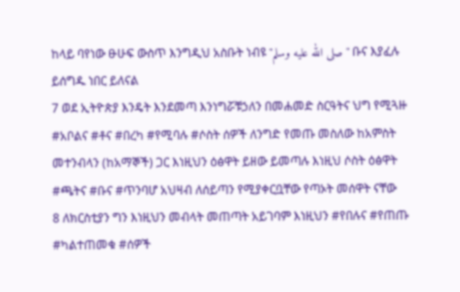ከላይ ባየነው ፁሁፍ ውስጥ እንግዲህ አስቡት ነብዩ "صلى الله عليه وسلم" ቡና እያፈሉ ይሰግዱ ነበር ይለናል
7 ወደ ኢትዮጵያ እንዴት እንደመጣ እንነግሯቹኃለን በመሐመድ ስርዓትና ህግ የሚጓዙ #አቦልና #ቶና #በረካ #የሚባሉ #ሶስት ሰዎች ለንግድ የመጡ መስለው ከአምስት መተንብላን (ከአማኞች) ጋር እነዚህን ዕፅዋት ይዘው ይመጣሉ እነዚህ ሶስት ዕፅዋት #ጫትና #ቡና #ጥንባሆ አህዛብ ለሰይጣን የሚያቀርቧቸው የጣኦት መሰዋት ናቸው
8 ለክርስቲያን ግን እነዚህን መብላት መጠጣት አይገባም እነዚህን #የበሉና #የጠጡ #ካልተጠመቁ #ሰዎች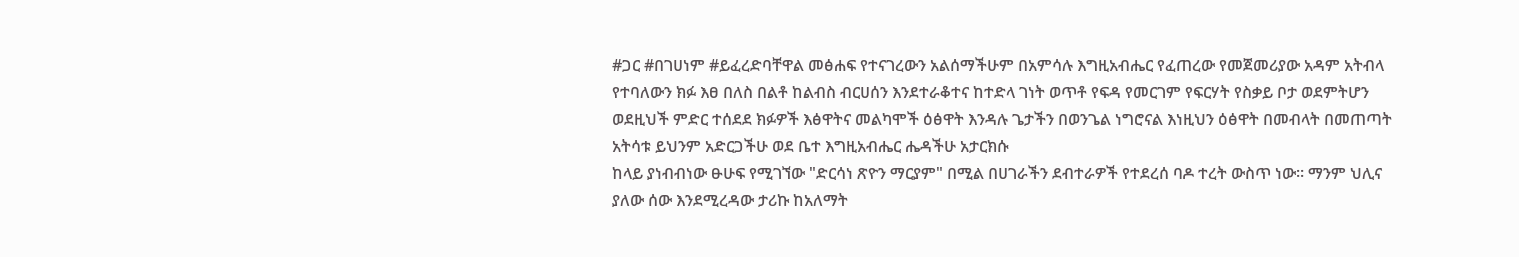#ጋር #በገሀነም #ይፈረድባቸዋል መፅሐፍ የተናገረውን አልሰማችሁም በአምሳሉ እግዚአብሔር የፈጠረው የመጀመሪያው አዳም አትብላ የተባለውን ክፉ እፀ በለስ በልቶ ከልብስ ብርሀሰን እንደተራቆተና ከተድላ ገነት ወጥቶ የፍዳ የመርገም የፍርሃት የስቃይ ቦታ ወደምትሆን ወደዚህች ምድር ተሰደደ ክፉዎች እፅዋትና መልካሞች ዕፅዋት እንዳሉ ጌታችን በወንጌል ነግሮናል እነዚህን ዕፅዋት በመብላት በመጠጣት አትሳቱ ይህንም አድርጋችሁ ወደ ቤተ እግዚአብሔር ሔዳችሁ አታርክሱ
ከላይ ያነብብነው ፁሁፍ የሚገኘው "ድርሳነ ጽዮን ማርያም" በሚል በሀገራችን ደብተራዎች የተደረሰ ባዶ ተረት ውስጥ ነው። ማንም ህሊና ያለው ሰው እንደሚረዳው ታሪኩ ከአለማት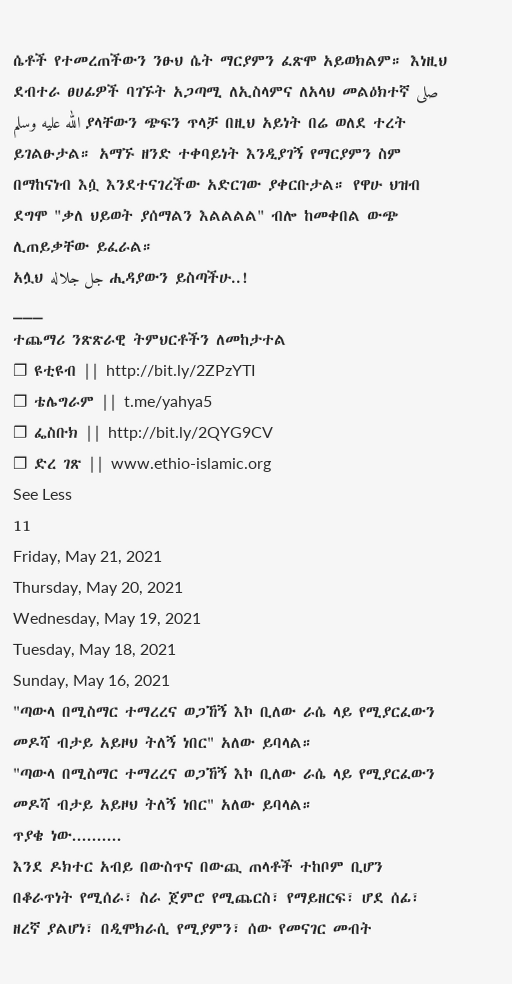ሴቶች የተመረጠችውን ንፁህ ሴት ማርያምን ፈጽሞ አይወክልም። እነዚህ ደብተራ ፀሀፊዎች ባገኙት አጋጣሚ ለኢስላምና ለአላህ መልዕክተኛ صلى الله عليه وسلم ያላቸውን ጭፍን ጥላቻ በዚህ አይነት በሬ ወለደ ተረት ይገልፁታል። አማኙ ዘንድ ተቀባይነት እንዲያገኝ የማርያምን ስም በማከናነብ እሷ እንደተናገረችው አድርገው ያቀርቡታል። የዋሁ ህዝብ ደግሞ "ቃለ ህይወት ያሰማልን እልልልል" ብሎ ከመቀበል ውጭ ሊጠይቃቸው ይፈራል።
አሏህ جل جلاله ሒዳያውን ይስጣችሁ..!
___
ተጨማሪ ንጽጽራዊ ትምህርቶችን ለመከታተል
❐ ዩቲዩብ || http://bit.ly/2ZPzYTI
❐ ቴሌግራም || t.me/yahya5
❐ ፌስቡክ || http://bit.ly/2QYG9CV
❐ ድረ ገጽ || www.ethio-islamic.org
See Less
11
Friday, May 21, 2021
Thursday, May 20, 2021
Wednesday, May 19, 2021
Tuesday, May 18, 2021
Sunday, May 16, 2021
"ጣውላ በሚስማር ተማረረና ወጋኸኝ እኮ ቢለው ራሴ ላይ የሚያርፈውን መዶሻ ብታይ አይዞህ ትለኝ ነበር" አለው ይባላል።
"ጣውላ በሚስማር ተማረረና ወጋኸኝ እኮ ቢለው ራሴ ላይ የሚያርፈውን መዶሻ ብታይ አይዞህ ትለኝ ነበር" አለው ይባላል።
ጥያቄ ነው..........
እንደ ዶክተር አብይ በውስጥና በውጪ ጠላቶች ተከቦም ቢሆን በቆራጥነት የሚሰራ፣ ስራ ጀምሮ የሚጨርስ፣ የማይዘርፍ፣ ሆደ ሰፊ፣ ዘረኛ ያልሆነ፣ በዲሞክራሲ የሚያምን፣ ሰው የመናገር መብት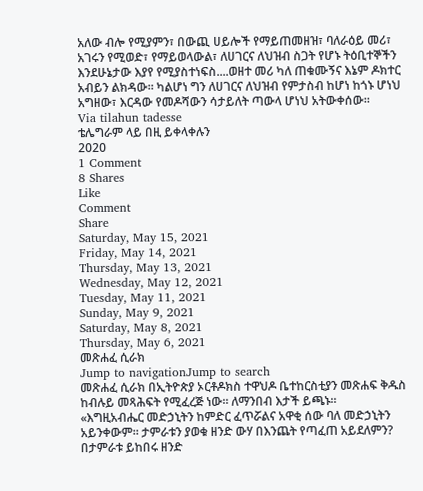አለው ብሎ የሚያምን፣ በውጪ ሀይሎች የማይጠመዘዝ፣ ባለራዕይ መሪ፣ አገሩን የሚወድ፣ የማይወላውል፣ ለሀገርና ለህዝብ ስጋት የሆኑ ትዕቢተኞችን እንደሁኔታው እያየ የሚያስተነፍስ....ወዘተ መሪ ካለ ጠቁሙኝና እኔም ዶክተር አብይን ልክዳው። ካልሆነ ግን ለሀገርና ለህዝብ የምታስብ ከሆነ ከጎኑ ሆነህ አግዘው፣ እርዳው የመዶሻውን ሳታይለት ጣውላ ሆነህ አትውቀሰው።
Via tilahun tadesse
ቴሌግራም ላይ በዚ ይቀላቀሉን
2020
1 Comment
8 Shares
Like
Comment
Share
Saturday, May 15, 2021
Friday, May 14, 2021
Thursday, May 13, 2021
Wednesday, May 12, 2021
Tuesday, May 11, 2021
Sunday, May 9, 2021
Saturday, May 8, 2021
Thursday, May 6, 2021
መጽሐፈ ሲራክ
Jump to navigationJump to search
መጽሐፈ ሲራክ በኢትዮጵያ ኦርቶዶክስ ተዋህዶ ቤተከርስቲያን መጽሐፍ ቅዱስ ከብሉይ መጻሕፍት የሚፈረጅ ነው። ለማንበብ እታች ይጫኑ።
«እግዚአብሔር መድኃኒትን ከምድር ፈጥሯልና አዋቂ ሰው ባለ መድኃኒትን አይንቀውም። ታምራቱን ያወቁ ዘንድ ውሃ በእንጨት የጣፈጠ አይደለምን? በታምራቱ ይከበሩ ዘንድ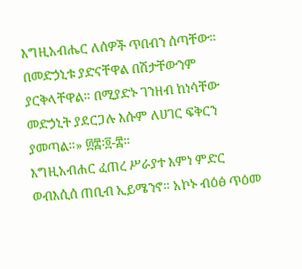እግዚአብሔር ለሰዎች ጥበብን ሰጣቸው። በመድኃኒቱ ያድናቸዋል በሽታቸውንም ያርቅላቸዋል። በሚያድኑ ገንዘብ ከነሳቸው መድኃኒት ያደርጋሉ እሱም ለሀገር ፍቅርን ያመጣል።» ፴፰፡፬-፰።
እግዚአብሐር ፈጠረ ሥራያተ እምነ ምድር ወብእሲሰ ጠቢብ ኢይሜንኖ። አኮኑ ብዕፅ ጥዕመ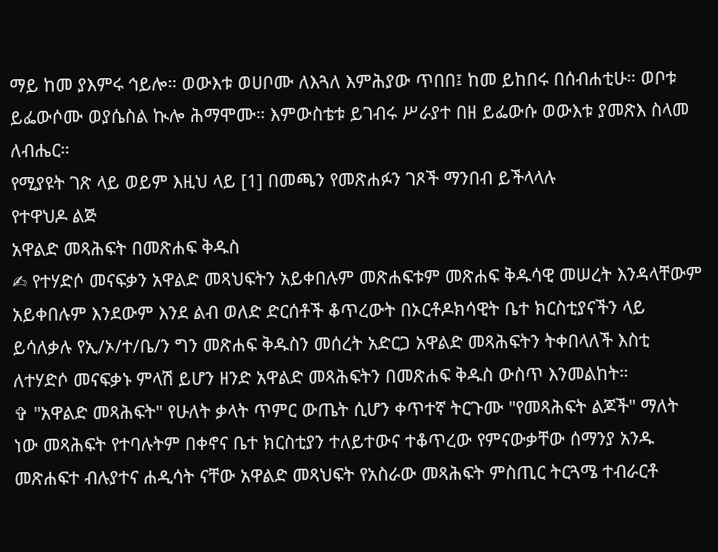ማይ ከመ ያእምሩ ኅይሎ። ወውእቱ ወሀቦሙ ለእጓለ እምሕያው ጥበበ፤ ከመ ይከበሩ በሰብሐቲሁ። ወቦቱ ይፌውሶሙ ወያሴስል ኲሎ ሕማሞሙ። እምውስቴቱ ይገብሩ ሥራያተ በዘ ይፌውሱ ወውእቱ ያመጽእ ስላመ ለብሔር።
የሚያዩት ገጽ ላይ ወይም እዚህ ላይ [1] በመጫን የመጽሐፉን ገጾች ማንበብ ይችላላሉ
የተዋህዶ ልጅ
አዋልድ መጻሕፍት በመጽሐፍ ቅዱስ
✍ የተሃድሶ መናፍቃን አዋልድ መጻህፍትን አይቀበሉም መጽሐፍቱም መጽሐፍ ቅዱሳዊ መሠረት እንዳላቸውም አይቀበሉም እንደውም እንደ ልብ ወለድ ድርሰቶች ቆጥረውት በኦርቶዶክሳዊት ቤተ ክርስቲያናችን ላይ ይሳለቃሉ የኢ/ኦ/ተ/ቤ/ን ግን መጽሐፍ ቅዱስን መሰረት አድርጋ አዋልድ መጻሕፍትን ትቀበላለች እስቲ ለተሃድሶ መናፍቃኑ ምላሽ ይሆን ዘንድ አዋልድ መጻሕፍትን በመጽሐፍ ቅዱስ ውስጥ እንመልከት።
✞ "አዋልድ መጻሕፍት" የሁለት ቃላት ጥምር ውጤት ሲሆን ቀጥተኛ ትርጉሙ "የመጻሕፍት ልጆች" ማለት ነው መጻሕፍት የተባሉትም በቀኖና ቤተ ክርስቲያን ተለይተውና ተቆጥረው የምናውቃቸው ሰማንያ አንዱ መጽሐፍተ ብሉያተና ሐዲሳት ናቸው አዋልድ መጻህፍት የአስራው መጻሕፍት ምስጢር ትርጓሜ ተብራርቶ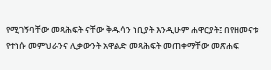የሚገኝባቸው መጻሕፍት ናቸው ቅዱሳን ነቢያት እንዲሁም ሐዋርያት፤ በየዘመናቱ የተነሱ መምህራንና ሊቃውንት አዋልድ መጻሕፍት መጠቀማቸው መጽሐፍ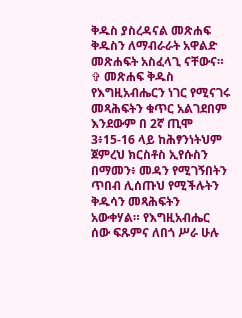ቅዱስ ያስረዳናል መጽሐፍ ቅዱስን ለማብራራት አዋልድ መጽሐፍት አስፈላጊ ናቸውና።
✞ መጽሐፍ ቅዱስ የእግዚአብሔርን ነገር የሚናገሩ መጻሕፍትን ቁጥር አልገደበም እንደውም በ 2ኛ ጢሞ 3፥15-16 ላይ ከሕፃንነትህም ጀምረህ ክርስቶስ ኢየሱስን በማመን፥ መዳን የሚገኝበትን ጥበብ ሊሰጡህ የሚችሉትን ቅዱሳን መጻሕፍትን አውቀሃል። የእግዚአብሔር ሰው ፍጹምና ለበጎ ሥራ ሁሉ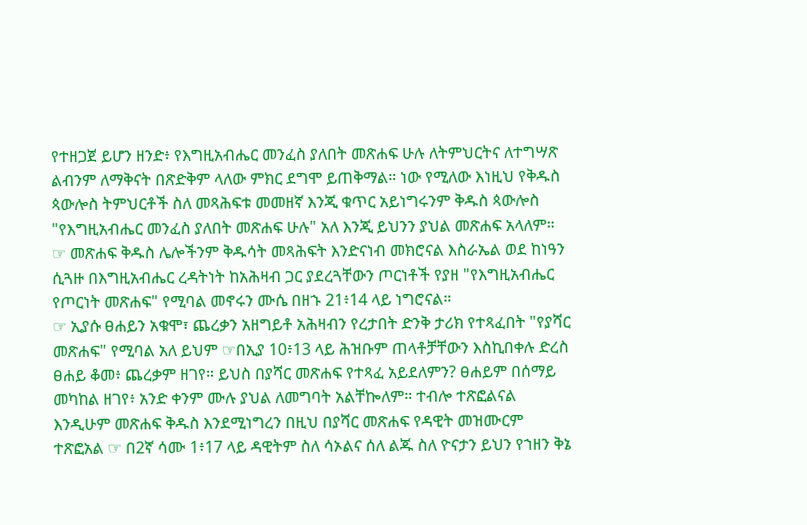የተዘጋጀ ይሆን ዘንድ፥ የእግዚአብሔር መንፈስ ያለበት መጽሐፍ ሁሉ ለትምህርትና ለተግሣጽ ልብንም ለማቅናት በጽድቅም ላለው ምክር ደግሞ ይጠቅማል። ነው የሚለው እነዚህ የቅዱስ ጳውሎስ ትምህርቶች ስለ መጻሕፍቱ መመዘኛ እንጂ ቁጥር አይነግሩንም ቅዱስ ጳውሎስ "የእግዚአብሔር መንፈስ ያለበት መጽሐፍ ሁሉ" አለ እንጂ ይህንን ያህል መጽሐፍ አላለም።
☞ መጽሐፍ ቅዱስ ሌሎችንም ቅዱሳት መጻሕፍት እንድናነብ መክሮናል እስራኤል ወደ ከነዓን ሲጓዙ በእግዚአብሔር ረዳትነት ከአሕዛብ ጋር ያደረጓቸውን ጦርነቶች የያዘ "የእግዚአብሔር የጦርነት መጽሐፍ" የሚባል መኖሩን ሙሴ በዘኁ 21፥14 ላይ ነግሮናል።
☞ ኢያሱ ፀሐይን አቁሞ፣ ጨረቃን አዘግይቶ አሕዛብን የረታበት ድንቅ ታሪክ የተጻፈበት "የያሻር መጽሐፍ" የሚባል አለ ይህም ☞በኢያ 10፥13 ላይ ሕዝቡም ጠላቶቻቸውን እስኪበቀሉ ድረስ ፀሐይ ቆመ፥ ጨረቃም ዘገየ። ይህስ በያሻር መጽሐፍ የተጻፈ አይደለምን? ፀሐይም በሰማይ መካከል ዘገየ፥ አንድ ቀንም ሙሉ ያህል ለመግባት አልቸኰለም። ተብሎ ተጽፎልናል እንዲሁም መጽሐፍ ቅዱስ እንደሚነግረን በዚህ በያሻር መጽሐፍ የዳዊት መዝሙርም ተጽፎአል ☞ በ2ኛ ሳሙ 1፥17 ላይ ዳዊትም ስለ ሳኦልና ሰለ ልጁ ስለ ዮናታን ይህን የኀዘን ቅኔ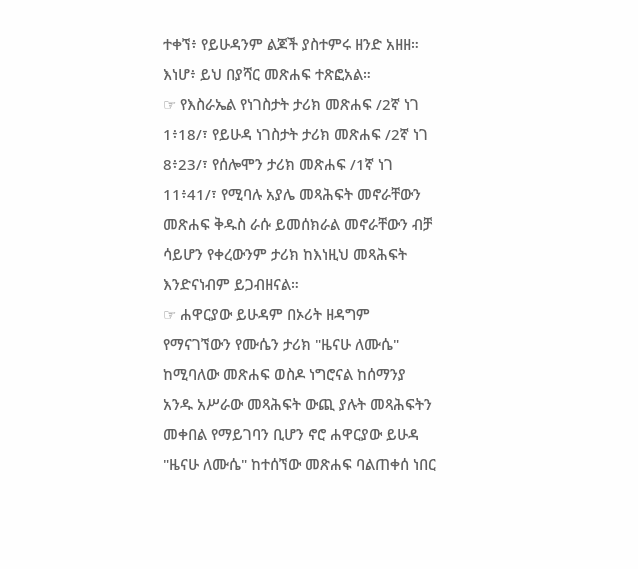ተቀኘ፥ የይሁዳንም ልጆች ያስተምሩ ዘንድ አዘዘ። እነሆ፥ ይህ በያሻር መጽሐፍ ተጽፎአል።
☞ የእስራኤል የነገስታት ታሪክ መጽሐፍ /2ኛ ነገ 1፥18/፣ የይሁዳ ነገስታት ታሪክ መጽሐፍ /2ኛ ነገ 8፥23/፣ የሰሎሞን ታሪክ መጽሐፍ /1ኛ ነገ 11፥41/፣ የሚባሉ አያሌ መጻሕፍት መኖራቸውን መጽሐፍ ቅዱስ ራሱ ይመሰክራል መኖራቸውን ብቻ ሳይሆን የቀረውንም ታሪክ ከእነዚህ መጻሕፍት እንድናነብም ይጋብዘናል።
☞ ሐዋርያው ይሁዳም በኦሪት ዘዳግም የማናገኘውን የሙሴን ታሪክ "ዜናሁ ለሙሴ" ከሚባለው መጽሐፍ ወስዶ ነግሮናል ከሰማንያ አንዱ አሥራው መጻሕፍት ውጪ ያሉት መጻሕፍትን መቀበል የማይገባን ቢሆን ኖሮ ሐዋርያው ይሁዳ "ዜናሁ ለሙሴ" ከተሰኘው መጽሐፍ ባልጠቀሰ ነበር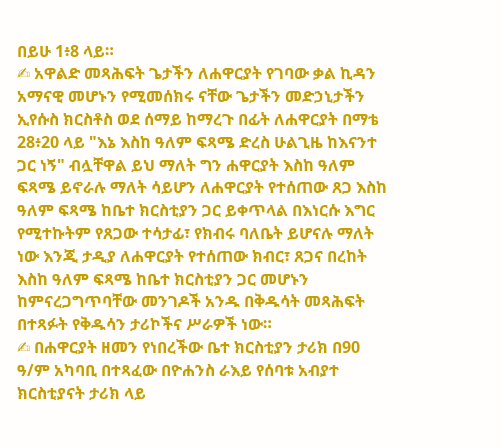በይሁ 1፥8 ላይ።
✍ አዋልድ መጻሕፍት ጌታችን ለሐዋርያት የገባው ቃል ኪዳን አማናዊ መሆኑን የሚመሰክሩ ናቸው ጌታችን መድኃኒታችን ኢየሱስ ክርስቶስ ወደ ሰማይ ከማረጉ በፊት ለሐዋርያት በማቴ 28፥20 ላይ "እኔ እስከ ዓለም ፍጻሜ ድረስ ሁልጊዜ ከእናንተ ጋር ነኝ" ብሏቸዋል ይህ ማለት ግን ሐዋርያት እስከ ዓለም ፍጻሜ ይኖራሉ ማለት ሳይሆን ለሐዋርያት የተሰጠው ጸጋ እስከ ዓለም ፍጻሜ ከቤተ ክርስቲያን ጋር ይቀጥላል በእነርሱ እግር የሚተኩትም የጸጋው ተሳታፊ፣ የክብሩ ባለቤት ይሆናሉ ማለት ነው እንጂ ታዲያ ለሐዋርያት የተሰጠው ክብር፣ ጸጋና በረከት እስከ ዓለም ፍጻሜ ከቤተ ክርስቲያን ጋር መሆኑን ከምናረጋግጥባቸው መንገዶች አንዱ በቅዱሳት መጻሕፍት በተጻፉት የቅዱሳን ታሪኮችና ሥራዎች ነው።
✍ በሐዋርያት ዘመን የነበረችው ቤተ ክርስቲያን ታሪክ በ90 ዓ/ም አካባቢ በተጻፈው በዮሐንስ ራእይ የሰባቱ አብያተ ክርስቲያናት ታሪክ ላይ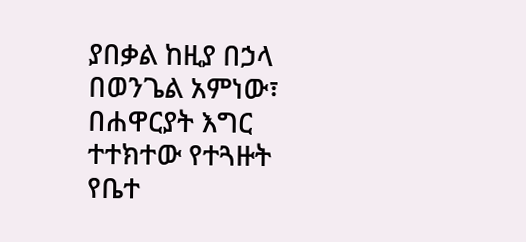ያበቃል ከዚያ በኃላ በወንጌል አምነው፣ በሐዋርያት እግር ተተክተው የተጓዙት የቤተ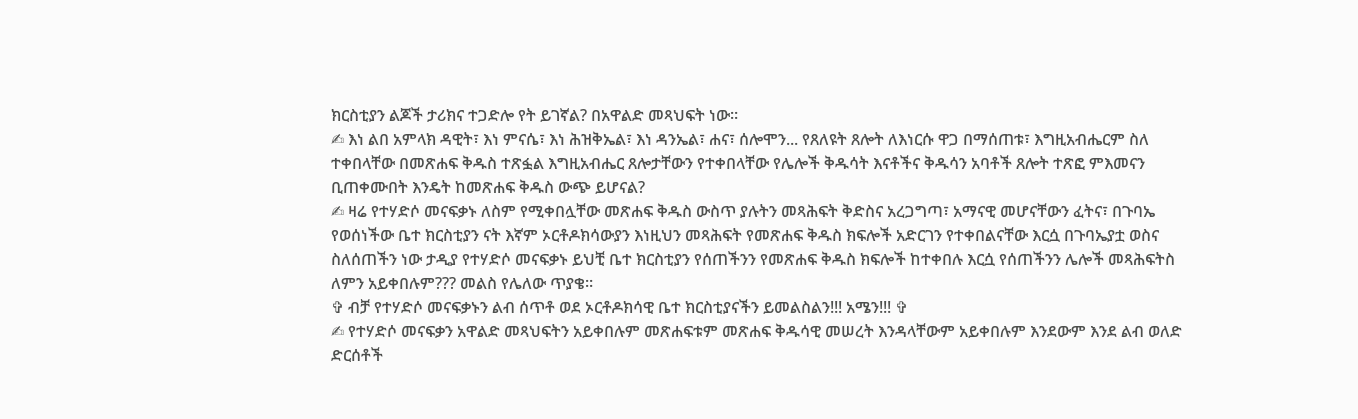ክርስቲያን ልጆች ታሪክና ተጋድሎ የት ይገኛል? በአዋልድ መጻህፍት ነው።
✍ እነ ልበ አምላክ ዳዊት፣ እነ ምናሴ፣ እነ ሕዝቅኤል፣ እነ ዳንኤል፣ ሐና፣ ሰሎሞን... የጸለዩት ጸሎት ለእነርሱ ዋጋ በማሰጠቱ፣ እግዚአብሔርም ስለ ተቀበላቸው በመጽሐፍ ቅዱስ ተጽፏል እግዚአብሔር ጸሎታቸውን የተቀበላቸው የሌሎች ቅዱሳት እናቶችና ቅዱሳን አባቶች ጸሎት ተጽፎ ምእመናን ቢጠቀሙበት እንዴት ከመጽሐፍ ቅዱስ ውጭ ይሆናል?
✍ ዛሬ የተሃድሶ መናፍቃኑ ለስም የሚቀበሏቸው መጽሐፍ ቅዱስ ውስጥ ያሉትን መጻሕፍት ቅድስና አረጋግጣ፣ አማናዊ መሆናቸውን ፈትና፣ በጉባኤ የወሰነችው ቤተ ክርስቲያን ናት እኛም ኦርቶዶክሳውያን እነዚህን መጻሕፍት የመጽሐፍ ቅዱስ ክፍሎች አድርገን የተቀበልናቸው እርሷ በጉባኤያቷ ወስና ስለሰጠችን ነው ታዲያ የተሃድሶ መናፍቃኑ ይህቺ ቤተ ክርስቲያን የሰጠችንን የመጽሐፍ ቅዱስ ክፍሎች ከተቀበሉ እርሷ የሰጠችንን ሌሎች መጻሕፍትስ ለምን አይቀበሉም??? መልስ የሌለው ጥያቄ።
✞ ብቻ የተሃድሶ መናፍቃኑን ልብ ሰጥቶ ወደ ኦርቶዶክሳዊ ቤተ ክርስቲያናችን ይመልስልን!!! አሜን!!! ✞
✍ የተሃድሶ መናፍቃን አዋልድ መጻህፍትን አይቀበሉም መጽሐፍቱም መጽሐፍ ቅዱሳዊ መሠረት እንዳላቸውም አይቀበሉም እንደውም እንደ ልብ ወለድ ድርሰቶች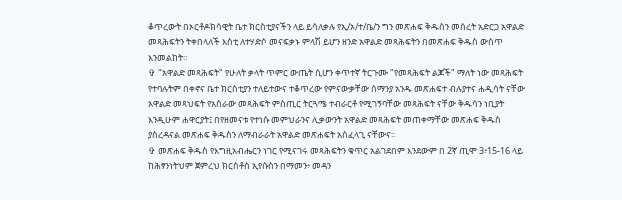ቆጥረውት በኦርቶዶክሳዊት ቤተ ክርስቲያናችን ላይ ይሳለቃሉ የኢ/ኦ/ተ/ቤ/ን ግን መጽሐፍ ቅዱስን መሰረት አድርጋ አዋልድ መጻሕፍትን ትቀበላለች እስቲ ለተሃድሶ መናፍቃኑ ምላሽ ይሆን ዘንድ አዋልድ መጻሕፍትን በመጽሐፍ ቅዱስ ውስጥ እንመልከት።
✞ "አዋልድ መጻሕፍት" የሁለት ቃላት ጥምር ውጤት ሲሆን ቀጥተኛ ትርጉሙ "የመጻሕፍት ልጆች" ማለት ነው መጻሕፍት የተባሉትም በቀኖና ቤተ ክርስቲያን ተለይተውና ተቆጥረው የምናውቃቸው ሰማንያ አንዱ መጽሐፍተ ብሉያተና ሐዲሳት ናቸው አዋልድ መጻህፍት የአስራው መጻሕፍት ምስጢር ትርጓሜ ተብራርቶ የሚገኝባቸው መጻሕፍት ናቸው ቅዱሳን ነቢያት እንዲሁም ሐዋርያት፤ በየዘመናቱ የተነሱ መምህራንና ሊቃውንት አዋልድ መጻሕፍት መጠቀማቸው መጽሐፍ ቅዱስ ያስረዳናል መጽሐፍ ቅዱስን ለማብራራት አዋልድ መጽሐፍት አስፈላጊ ናቸውና።
✞ መጽሐፍ ቅዱስ የእግዚአብሔርን ነገር የሚናገሩ መጻሕፍትን ቁጥር አልገደበም እንደውም በ 2ኛ ጢሞ 3፥15-16 ላይ ከሕፃንነትህም ጀምረህ ክርስቶስ ኢየሱስን በማመን፥ መዳን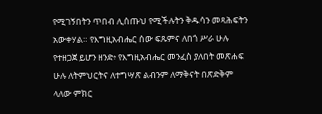የሚገኝበትን ጥበብ ሊሰጡህ የሚችሉትን ቅዱሳን መጻሕፍትን አውቀሃል። የእግዚአብሔር ሰው ፍጹምና ለበጎ ሥራ ሁሉ የተዘጋጀ ይሆን ዘንድ፥ የእግዚአብሔር መንፈስ ያለበት መጽሐፍ ሁሉ ለትምህርትና ለተግሣጽ ልብንም ለማቅናት በጽድቅም ላለው ምክር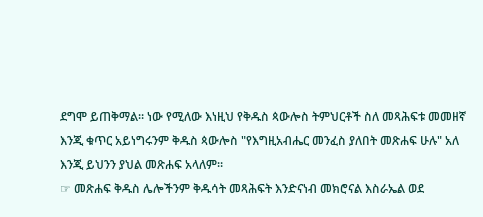ደግሞ ይጠቅማል። ነው የሚለው እነዚህ የቅዱስ ጳውሎስ ትምህርቶች ስለ መጻሕፍቱ መመዘኛ እንጂ ቁጥር አይነግሩንም ቅዱስ ጳውሎስ "የእግዚአብሔር መንፈስ ያለበት መጽሐፍ ሁሉ" አለ እንጂ ይህንን ያህል መጽሐፍ አላለም።
☞ መጽሐፍ ቅዱስ ሌሎችንም ቅዱሳት መጻሕፍት እንድናነብ መክሮናል እስራኤል ወደ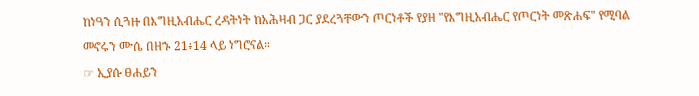ከነዓን ሲጓዙ በእግዚአብሔር ረዳትነት ከአሕዛብ ጋር ያደረጓቸውን ጦርነቶች የያዘ "የእግዚአብሔር የጦርነት መጽሐፍ" የሚባል መኖሩን ሙሴ በዘኁ 21፥14 ላይ ነግሮናል።
☞ ኢያሱ ፀሐይን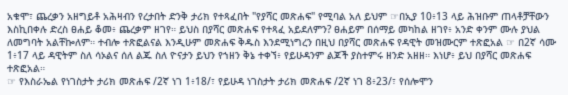አቁሞ፣ ጨረቃን አዘግይቶ አሕዛብን የረታበት ድንቅ ታሪክ የተጻፈበት "የያሻር መጽሐፍ" የሚባል አለ ይህም ☞በኢያ 10፥13 ላይ ሕዝቡም ጠላቶቻቸውን እስኪበቀሉ ድረስ ፀሐይ ቆመ፥ ጨረቃም ዘገየ። ይህስ በያሻር መጽሐፍ የተጻፈ አይደለምን? ፀሐይም በሰማይ መካከል ዘገየ፥ አንድ ቀንም ሙሉ ያህል ለመግባት አልቸኰለም። ተብሎ ተጽፎልናል እንዲሁም መጽሐፍ ቅዱስ እንደሚነግረን በዚህ በያሻር መጽሐፍ የዳዊት መዝሙርም ተጽፎአል ☞ በ2ኛ ሳሙ 1፥17 ላይ ዳዊትም ስለ ሳኦልና ሰለ ልጁ ስለ ዮናታን ይህን የኀዘን ቅኔ ተቀኘ፥ የይሁዳንም ልጆች ያስተምሩ ዘንድ አዘዘ። እነሆ፥ ይህ በያሻር መጽሐፍ ተጽፎአል።
☞ የእስራኤል የነገስታት ታሪክ መጽሐፍ /2ኛ ነገ 1፥18/፣ የይሁዳ ነገስታት ታሪክ መጽሐፍ /2ኛ ነገ 8፥23/፣ የሰሎሞን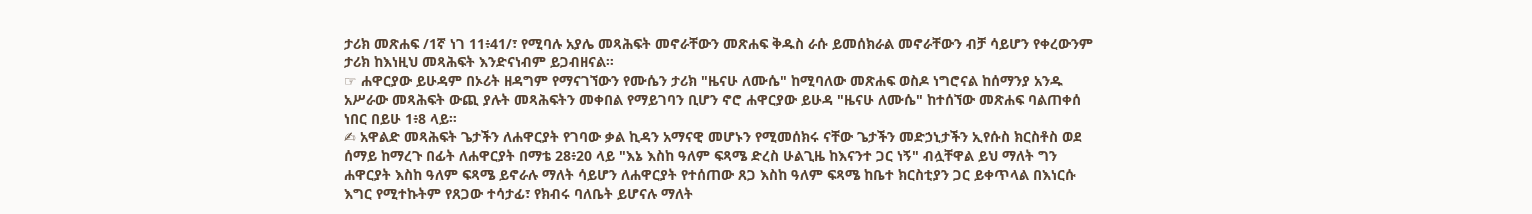ታሪክ መጽሐፍ /1ኛ ነገ 11፥41/፣ የሚባሉ አያሌ መጻሕፍት መኖራቸውን መጽሐፍ ቅዱስ ራሱ ይመሰክራል መኖራቸውን ብቻ ሳይሆን የቀረውንም ታሪክ ከእነዚህ መጻሕፍት እንድናነብም ይጋብዘናል።
☞ ሐዋርያው ይሁዳም በኦሪት ዘዳግም የማናገኘውን የሙሴን ታሪክ "ዜናሁ ለሙሴ" ከሚባለው መጽሐፍ ወስዶ ነግሮናል ከሰማንያ አንዱ አሥራው መጻሕፍት ውጪ ያሉት መጻሕፍትን መቀበል የማይገባን ቢሆን ኖሮ ሐዋርያው ይሁዳ "ዜናሁ ለሙሴ" ከተሰኘው መጽሐፍ ባልጠቀሰ ነበር በይሁ 1፥8 ላይ።
✍ አዋልድ መጻሕፍት ጌታችን ለሐዋርያት የገባው ቃል ኪዳን አማናዊ መሆኑን የሚመሰክሩ ናቸው ጌታችን መድኃኒታችን ኢየሱስ ክርስቶስ ወደ ሰማይ ከማረጉ በፊት ለሐዋርያት በማቴ 28፥20 ላይ "እኔ እስከ ዓለም ፍጻሜ ድረስ ሁልጊዜ ከእናንተ ጋር ነኝ" ብሏቸዋል ይህ ማለት ግን ሐዋርያት እስከ ዓለም ፍጻሜ ይኖራሉ ማለት ሳይሆን ለሐዋርያት የተሰጠው ጸጋ እስከ ዓለም ፍጻሜ ከቤተ ክርስቲያን ጋር ይቀጥላል በእነርሱ እግር የሚተኩትም የጸጋው ተሳታፊ፣ የክብሩ ባለቤት ይሆናሉ ማለት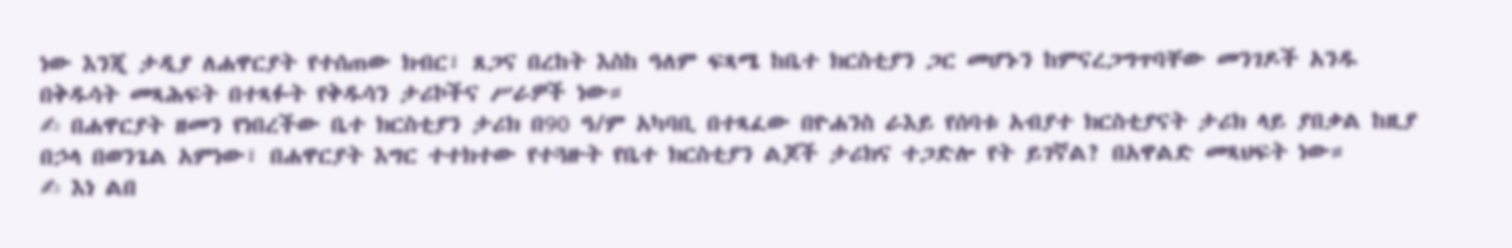ነው እንጂ ታዲያ ለሐዋርያት የተሰጠው ክብር፣ ጸጋና በረከት እስከ ዓለም ፍጻሜ ከቤተ ክርስቲያን ጋር መሆኑን ከምናረጋግጥባቸው መንገዶች አንዱ በቅዱሳት መጻሕፍት በተጻፉት የቅዱሳን ታሪኮችና ሥራዎች ነው።
✍ በሐዋርያት ዘመን የነበረችው ቤተ ክርስቲያን ታሪክ በ90 ዓ/ም አካባቢ በተጻፈው በዮሐንስ ራእይ የሰባቱ አብያተ ክርስቲያናት ታሪክ ላይ ያበቃል ከዚያ በኃላ በወንጌል አምነው፣ በሐዋርያት እግር ተተክተው የተጓዙት የቤተ ክርስቲያን ልጆች ታሪክና ተጋድሎ የት ይገኛል? በአዋልድ መጻህፍት ነው።
✍ እነ ልበ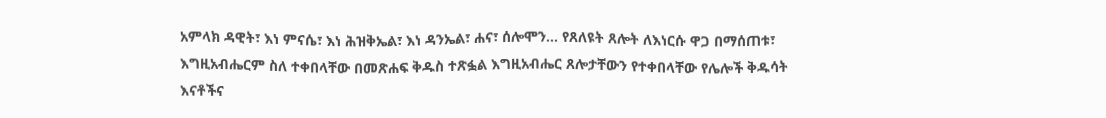አምላክ ዳዊት፣ እነ ምናሴ፣ እነ ሕዝቅኤል፣ እነ ዳንኤል፣ ሐና፣ ሰሎሞን... የጸለዩት ጸሎት ለእነርሱ ዋጋ በማሰጠቱ፣ እግዚአብሔርም ስለ ተቀበላቸው በመጽሐፍ ቅዱስ ተጽፏል እግዚአብሔር ጸሎታቸውን የተቀበላቸው የሌሎች ቅዱሳት እናቶችና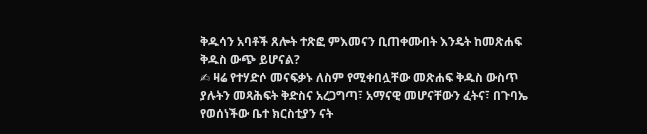ቅዱሳን አባቶች ጸሎት ተጽፎ ምእመናን ቢጠቀሙበት እንዴት ከመጽሐፍ ቅዱስ ውጭ ይሆናል?
✍ ዛሬ የተሃድሶ መናፍቃኑ ለስም የሚቀበሏቸው መጽሐፍ ቅዱስ ውስጥ ያሉትን መጻሕፍት ቅድስና አረጋግጣ፣ አማናዊ መሆናቸውን ፈትና፣ በጉባኤ የወሰነችው ቤተ ክርስቲያን ናት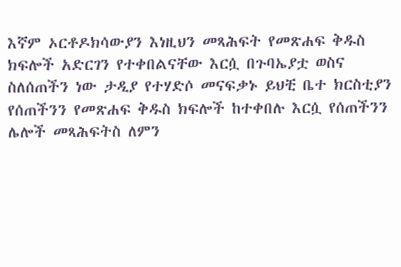እኛም ኦርቶዶክሳውያን እነዚህን መጻሕፍት የመጽሐፍ ቅዱስ ክፍሎች አድርገን የተቀበልናቸው እርሷ በጉባኤያቷ ወስና ስለሰጠችን ነው ታዲያ የተሃድሶ መናፍቃኑ ይህቺ ቤተ ክርስቲያን የሰጠችንን የመጽሐፍ ቅዱስ ክፍሎች ከተቀበሉ እርሷ የሰጠችንን ሌሎች መጻሕፍትስ ለምን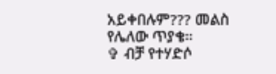አይቀበሉም??? መልስ የሌለው ጥያቄ።
✞ ብቻ የተሃድሶ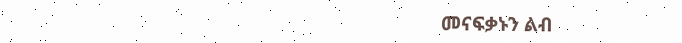መናፍቃኑን ልብ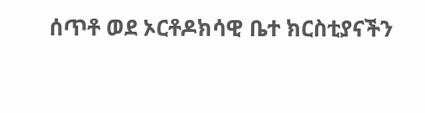ሰጥቶ ወደ ኦርቶዶክሳዊ ቤተ ክርስቲያናችን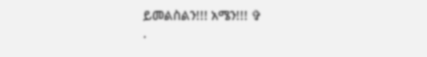ይመልስልን!!! አሜን!!! ✞
·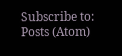Subscribe to:
Posts (Atom)